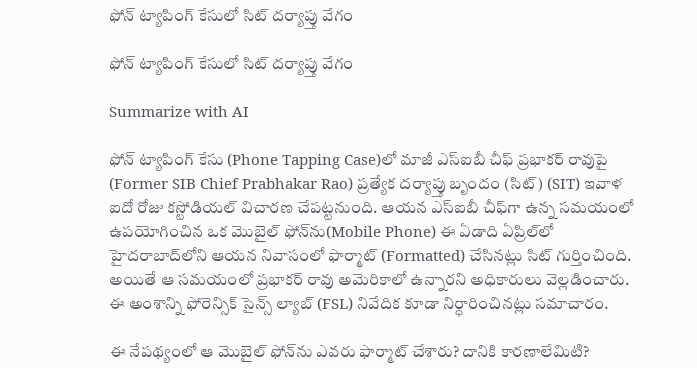ఫోన్ ట్యాపింగ్ కేసులో సిట్ దర్యాప్తు వేగం

ఫోన్ ట్యాపింగ్ కేసులో సిట్ దర్యాప్తు వేగం

Summarize with AI

ఫోన్ ట్యాపింగ్ కేసు (Phone Tapping Case)లో మాజీ ఎస్‌ఐబీ చీఫ్ ప్రభాకర్ రావుపై (Former SIB Chief Prabhakar Rao) ప్రత్యేక దర్యాప్తు బృందం (సిట్) (SIT) ఇవాళ ఐదో రోజు కస్టోడియల్ విచారణ చేపట్టనుంది. ఆయన ఎస్‌ఐబీ చీఫ్‌గా ఉన్న సమయంలో ఉపయోగించిన ఒక మొబైల్ ఫోన్‌ను(Mobile Phone) ఈ ఏడాది ఏప్రిల్‌లో హైదరాబాద్‌లోని ఆయన నివాసంలో ఫార్మాట్ (Formatted) చేసినట్లు సిట్ గుర్తించింది. అయితే ఆ సమయంలో ప్రభాకర్ రావు అమెరికాలో ఉన్నారని అధికారులు వెల్లడించారు. ఈ అంశాన్ని ఫోరెన్సిక్ సైన్స్ ల్యాబ్ (FSL) నివేదిక కూడా నిర్ధారించినట్లు సమాచారం.

ఈ నేపథ్యంలో ఆ మొబైల్ ఫోన్‌ను ఎవరు ఫార్మాట్ చేశారు? దానికి కారణాలేమిటి?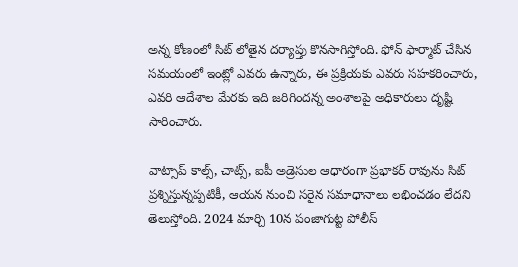అన్న కోణంలో సిట్ లోతైన దర్యాప్తు కొనసాగిస్తోంది. ఫోన్ ఫార్మాట్ చేసిన సమయంలో ఇంట్లో ఎవరు ఉన్నారు, ఈ ప్రక్రియకు ఎవరు సహకరించారు, ఎవరి ఆదేశాల మేరకు ఇది జరిగిందన్న అంశాలపై అధికారులు దృష్టి సారించారు.

వాట్సాప్ కాల్స్, చాట్స్, ఐపీ అడ్రెసుల ఆధారంగా ప్రభాకర్ రావును సిట్ ప్రశ్నిస్తున్నప్పటికీ, ఆయన నుంచి సరైన సమాధానాలు లభించడం లేదని తెలుస్తోంది. 2024 మార్చి 10న పంజాగుట్ట పోలీస్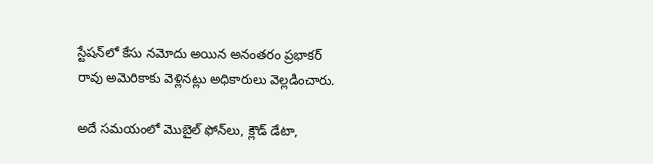స్టేషన్‌లో కేసు నమోదు అయిన అనంతరం ప్రభాకర్ రావు అమెరికాకు వెళ్లినట్లు అధికారులు వెల్లడించారు.

అదే సమయంలో మొబైల్ ఫోన్‌లు, క్లౌడ్ డేటా,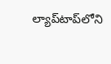ల్యాప్‌టాప్‌లోని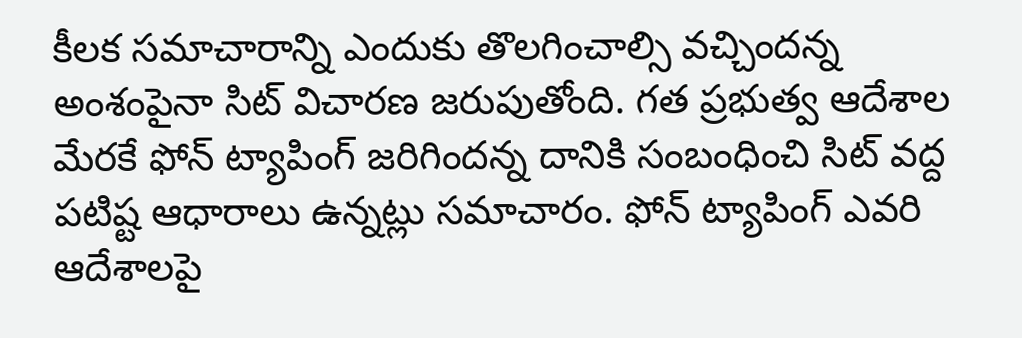కీలక సమాచారాన్ని ఎందుకు తొలగించాల్సి వచ్చిందన్న అంశంపైనా సిట్ విచారణ జరుపుతోంది. గత ప్రభుత్వ ఆదేశాల మేరకే ఫోన్ ట్యాపింగ్ జరిగిందన్న దానికి సంబంధించి సిట్ వద్ద పటిష్ట ఆధారాలు ఉన్నట్లు సమాచారం. ఫోన్ ట్యాపింగ్ ఎవరి ఆదేశాలపై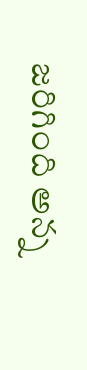జరిగింది అన్న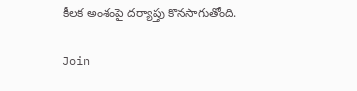కీలక అంశంపై దర్యాప్తు కొనసాగుతోంది.

Join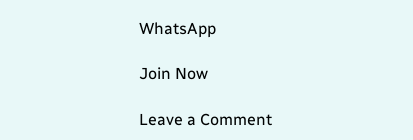WhatsApp

Join Now

Leave a Comment